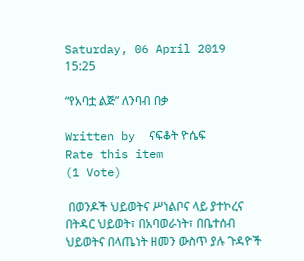Saturday, 06 April 2019 15:25

“የአባቷ ልጅ” ለንባብ በቃ

Written by  ናፍቆት ዮሴፍ
Rate this item
(1 Vote)

 በወንዶች ህይወትና ሥነልቦና ላይ ያተኮረና በትዳር ህይወት፣ በአባወራነት፣ በቤተሰብ ህይወትና በላጤነት ዘመን ውስጥ ያሉ ጉዳዮች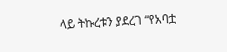ላይ ትኩረቱን ያደረገ “የአባቷ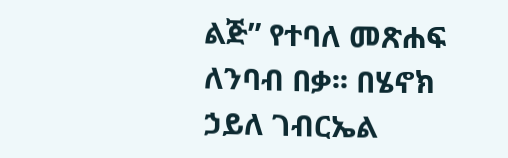ልጅ” የተባለ መጽሐፍ ለንባብ በቃ፡፡ በሄኖክ ኃይለ ገብርኤል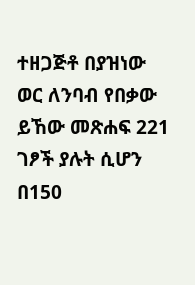ተዘጋጅቶ በያዝነው ወር ለንባብ የበቃው ይኸው መጽሐፍ 221 ገፆች ያሉት ሲሆን በ150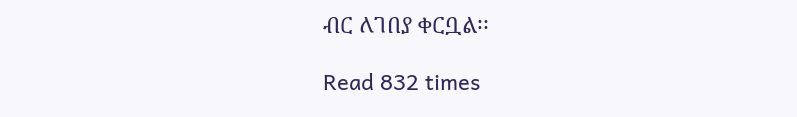ብር ለገበያ ቀርቧል፡፡

Read 832 times